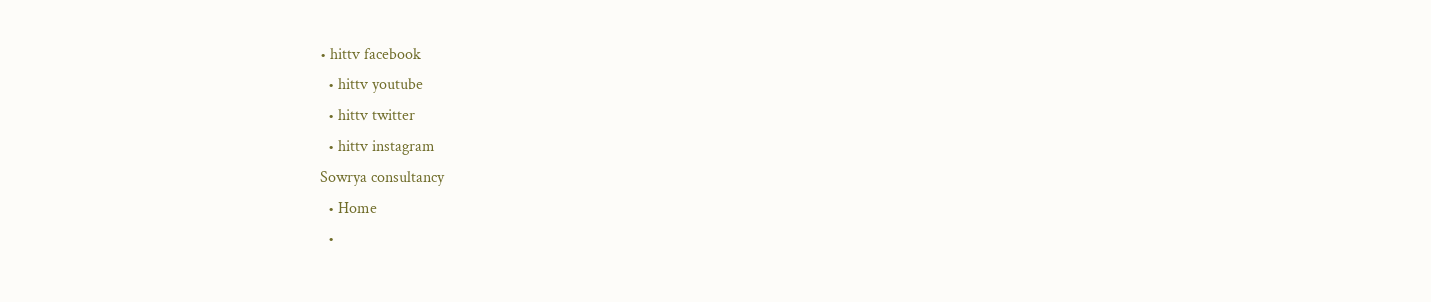• hittv facebook
  • hittv youtube
  • hittv twitter
  • hittv instagram
Sowrya consultancy
  • Home
  •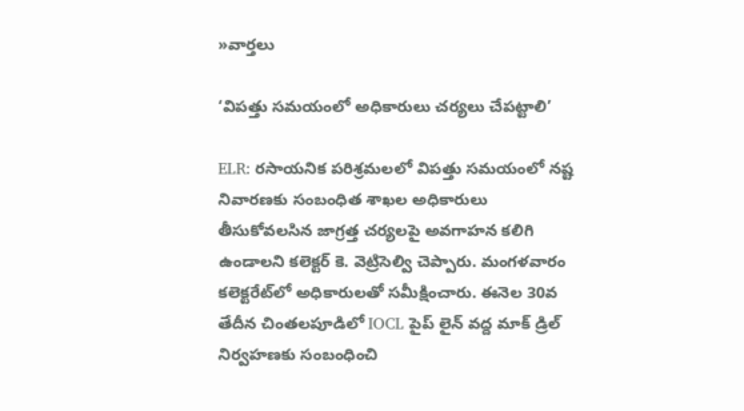»వార్తలు

‘విపత్తు సమయంలో అధికారులు చర్యలు చేపట్టాలి’

ELR: రసాయనిక పరిశ్రమలలో విపత్తు సమయంలో నష్ట నివారణకు సంబంధిత శాఖల అధికారులు తీసుకోవలసిన జాగ్రత్త చర్యలపై అవగాహన కలిగి ఉండాలని కలెక్టర్ కె. వెట్రిసెల్వి చెప్పారు. మంగళవారం కలెక్ట‌రేట్‌లో అధికారులతో సమీక్షించారు. ఈనెల 30వ తేదీన చింతలపూడిలో IOCL పైప్ లైన్ వద్ద మాక్ డ్రిల్ నిర్వహణకు సంబంధించి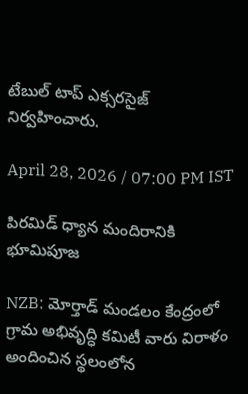టేబుల్ టాప్ ఎక్సరసైజ్ నిర్వహించారు.

April 28, 2026 / 07:00 PM IST

పిరమిడ్ ధ్యాన మందిరానికి భూమిపూజ

NZB: మోర్తాడ్ మండలం కేంద్రంలో గ్రామ అభివృద్ధి కమిటీ వారు విరాళం అందించిన స్థలంలోన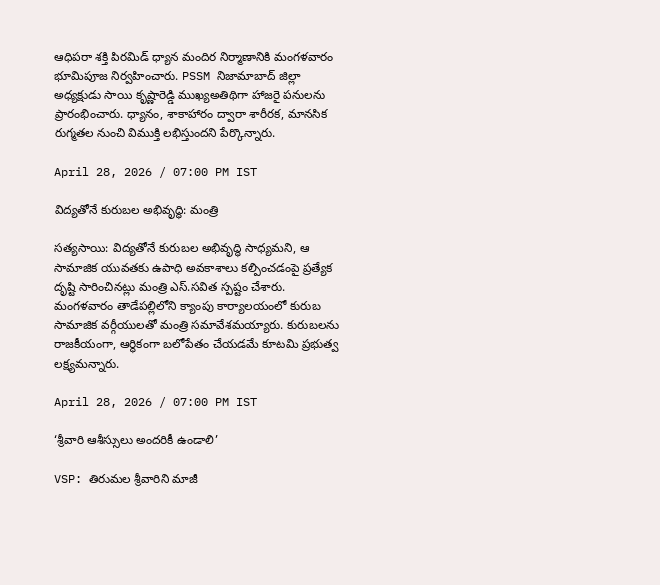ఆధిపరా శక్తి పిరమిడ్ ధ్యాన మందిర నిర్మాణానికి మంగళవారం భూమిపూజ నిర్వహించారు. PSSM నిజామాబాద్ జిల్లా అధ్యక్షుడు సాయి కృష్ణారెడ్డి ముఖ్యఅతిథిగా హాజరై పనులను ప్రారంభించారు. ధ్యానం, శాకాహారం ద్వారా శారీరక, మానసిక రుగ్మతల నుంచి విముక్తి లభిస్తుందని పేర్కొన్నారు.

April 28, 2026 / 07:00 PM IST

విద్యతోనే కురుబల అభివృద్ధి: మంత్రి

సత్యసాయి: విద్యతోనే కురుబల అభివృద్ధి సాధ్యమని, ఆ సామాజిక యువతకు ఉపాధి అవకాశాలు కల్పించడంపై ప్రత్యేక దృష్టి సారించినట్లు మంత్రి ఎస్.సవిత స్పష్టం చేశారు. మంగళవారం తాడేపల్లిలోని క్యాంపు కార్యాలయంలో కురుబ సామాజిక వర్గీయులతో మంత్రి సమావేశమయ్యారు. కురుబలను రాజకీయంగా, ఆర్థికంగా బలోపేతం చేయడమే కూటమి ప్రభుత్వ లక్ష్యమన్నారు.

April 28, 2026 / 07:00 PM IST

‘శ్రీవారి ఆశీస్సులు అందరికీ ఉండాలి’

VSP: తిరుమల శ్రీవారిని మాజీ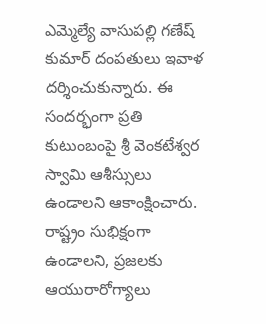ఎమ్మెల్యే వాసుపల్లి గణేష్ కుమార్ దంపతులు ఇవాళ దర్శించుకున్నారు. ఈ సందర్భంగా ప్రతి కుటుంబంపై శ్రీ వెంకటేశ్వర స్వామి ఆశీస్సులు ఉండాలని ఆకాంక్షించారు. రాష్ట్రం సుభిక్షంగా ఉండాలని, ప్రజలకు ఆయురారోగ్యాలు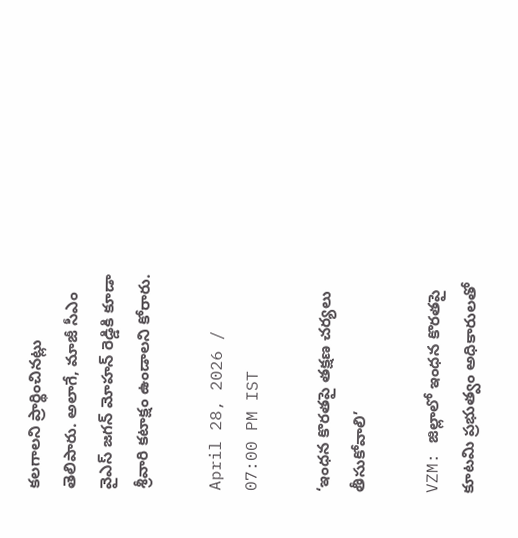కలగాలని ప్రార్థించినట్లు తెలిపారు. అలాగే, మాజీ సీఎం వైఎస్ జగన్ మోహన్ రెడ్డికి కూడా శ్రీవారి కటాక్షం ఉండాలని కోరారు.

April 28, 2026 / 07:00 PM IST

‘ఇంధన కొరతపై తక్షణ చర్యలు తీసుకోవాలి’

VZM: జిల్లాలో ఇంధన కొరతపై కూటమి ప్రభుత్వం అధికారులతో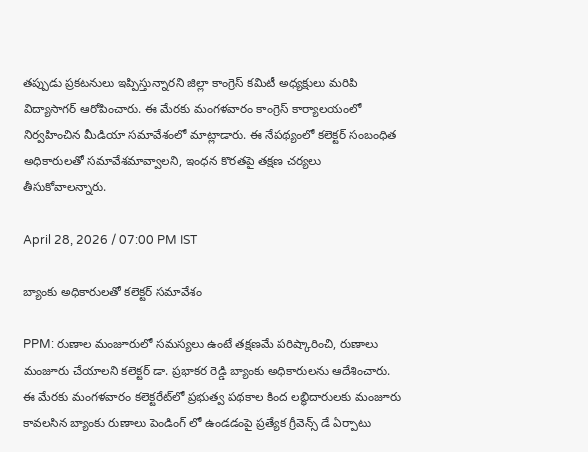తప్పుడు ప్రకటనులు ఇప్పిస్తున్నారని జిల్లా కాంగ్రెస్ కమిటీ అధ్యక్షులు మరిపి విద్యాసాగర్ ఆరోపించారు. ఈ మేరకు మంగళవారం కాంగ్రెస్ కార్యాలయంలో నిర్వహించిన మీడియా సమావేశంలో మాట్లాడారు. ఈ నేపథ్యంలో కలెక్టర్ సంబంధిత అధికారులతో సమావేశమావ్వాలని, ఇంధన కొరతపై తక్షణ చర్యలు తీసుకోవాలన్నారు.

April 28, 2026 / 07:00 PM IST

బ్యాంకు అధికారులతో కలెక్టర్ సమావేశం

PPM: రుణాల మంజూరులో సమస్యలు ఉంటే తక్షణమే పరిష్కారించి, రుణాలు మంజూరు చేయాలని కలెక్టర్ డా. ప్రభాకర రెడ్డి బ్యాంకు అధికారులను ఆదేశించారు. ఈ మేరకు మంగళవారం కలెక్టరేట్‌లో ప్రభుత్వ పథకాల కింద లబ్ధిదారులకు మంజూరు కావలసిన బ్యాంకు రుణాలు పెండింగ్ లో ఉండడంపై ప్రత్యేక గ్రీవెన్స్ డే ఏర్పాటు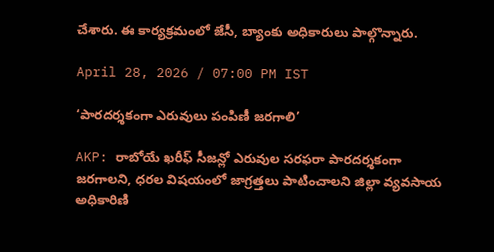చేశారు. ఈ కార్యక్రమంలో జేసీ, బ్యాంకు అధికారులు పాల్గొన్నారు.

April 28, 2026 / 07:00 PM IST

‘పారదర్శకంగా ఎరువులు పంపిణీ జరగాలి’

AKP: రాబోయే ఖరీఫ్ సీజన్లో ఎరువుల సరఫరా పారదర్శకంగా జరగాలని, ధరల విషయంలో జాగ్రత్తలు పాటించాలని జిల్లా వ్యవసాయ అధికారిణి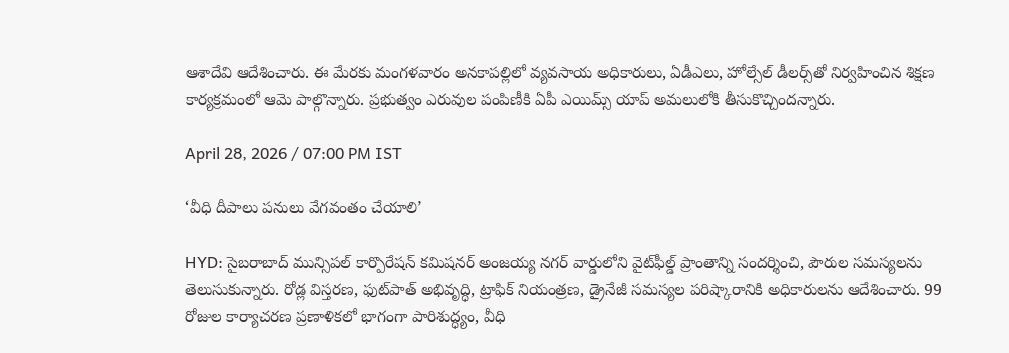ఆశాదేవి ఆదేశించారు. ఈ మేరకు మంగళవారం అనకాపల్లిలో వ్యవసాయ అధికారులు, ఏడీఎలు, హోల్సేల్ డీలర్స్‌తో నిర్వహించిన శిక్షణ కార్యక్రమంలో ఆమె పాల్గొన్నారు. ప్రభుత్వం ఎరువుల పంపిణీకి ఏపీ ఎయిమ్స్ యాప్ అమలులోకి తీసుకొచ్చిందన్నారు.

April 28, 2026 / 07:00 PM IST

‘వీధి దీపాలు పనులు వేగవంతం చేయాలి’

HYD: సైబరాబాద్ మున్సిపల్ కార్పొరేషన్ కమిషనర్ అంజయ్య నగర్ వార్డులోని వైట్‌ఫీల్డ్ ప్రాంతాన్ని సందర్శించి, పౌరుల సమస్యలను తెలుసుకున్నారు. రోడ్ల విస్తరణ, ఫుట్‌పాత్ అభివృద్ధి, ట్రాఫిక్ నియంత్రణ, డ్రైనేజీ సమస్యల పరిష్కారానికి అధికారులను ఆదేశించారు. 99 రోజుల కార్యాచరణ ప్రణాళికలో భాగంగా పారిశుద్ధ్యం, వీధి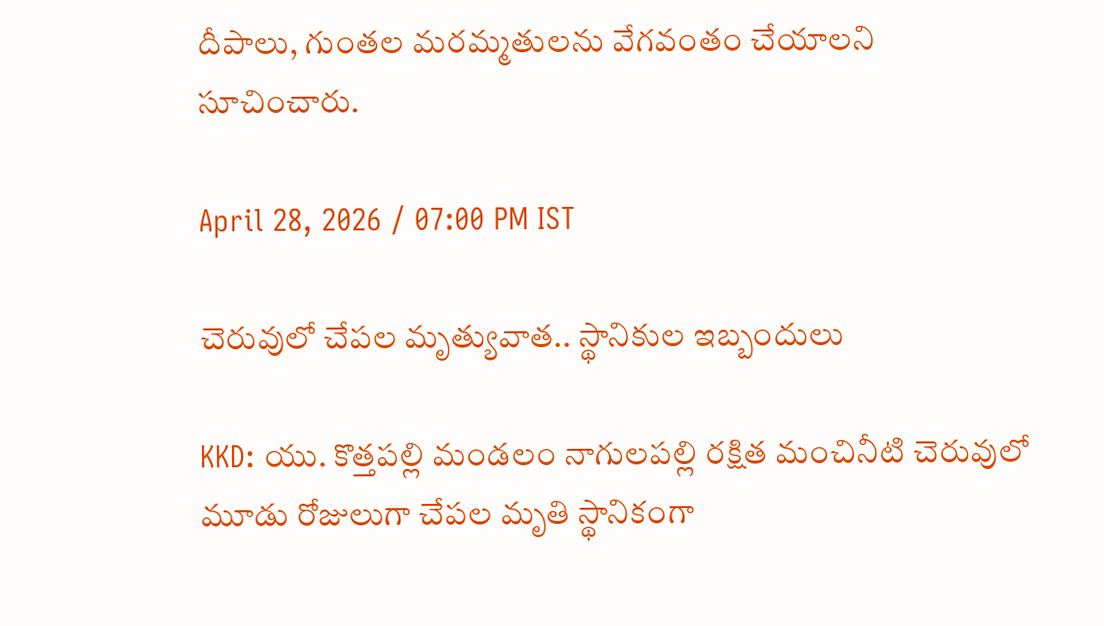దీపాలు, గుంతల మరమ్మతులను వేగవంతం చేయాలని సూచించారు.

April 28, 2026 / 07:00 PM IST

చెరువులో చేపల మృత్యువాత.. స్థానికుల ఇబ్బందులు

KKD: యు. కొత్తపల్లి మండలం నాగులపల్లి రక్షిత మంచినీటి చెరువులో మూడు రోజులుగా చేపల మృతి స్థానికంగా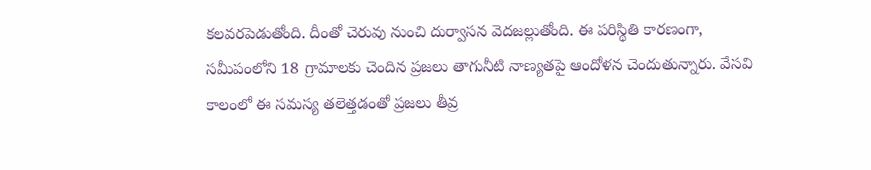కలవరపెడుతోంది. దీంతో చెరువు నుంచి దుర్వాసన వెదజల్లుతోంది. ఈ పరిస్థితి కారణంగా, సమీపంలోని 18 గ్రామాలకు చెందిన ప్రజలు తాగునీటి నాణ్యతపై ఆందోళన చెందుతున్నారు. వేసవి కాలంలో ఈ సమస్య తలెత్తడంతో ప్రజలు తీవ్ర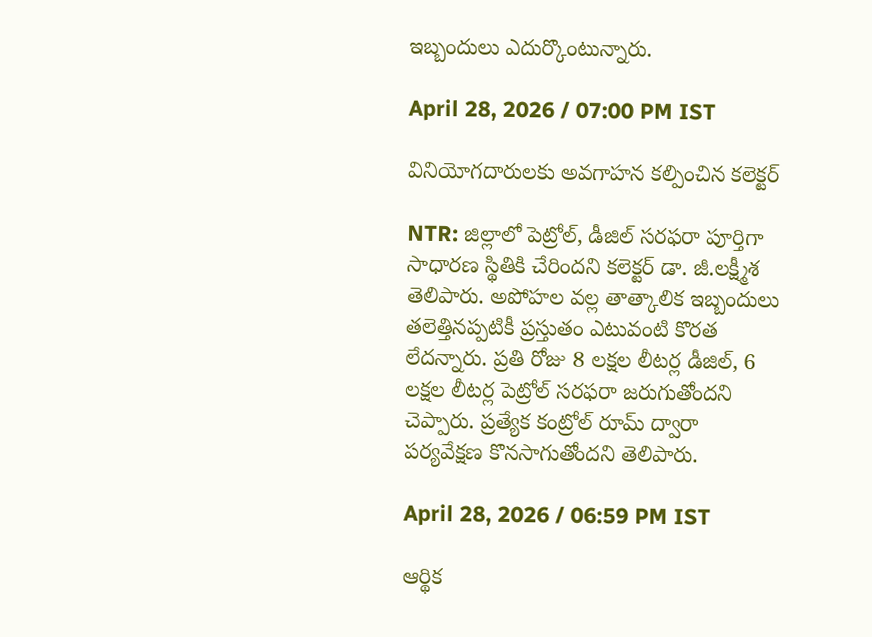ఇబ్బందులు ఎదుర్కొంటున్నారు.

April 28, 2026 / 07:00 PM IST

వినియోగదారులకు అవగాహన కల్పించిన కలెక్టర్

NTR: జిల్లాలో పెట్రోల్, డీజిల్ సరఫరా పూర్తిగా సాధారణ స్థితికి చేరిందని కలెక్టర్ డా. జీ.లక్ష్మీశ తెలిపారు. అపోహల వల్ల తాత్కాలిక ఇబ్బందులు తలెత్తినప్పటికీ ప్రస్తుతం ఎటువంటి కొరత లేదన్నారు. ప్రతి రోజు 8 లక్షల లీటర్ల డీజిల్, 6 లక్షల లీటర్ల పెట్రోల్ సరఫరా జరుగుతోందని చెప్పారు. ప్రత్యేక కంట్రోల్ రూమ్ ద్వారా పర్యవేక్షణ కొనసాగుతోందని తెలిపారు.

April 28, 2026 / 06:59 PM IST

ఆర్థిక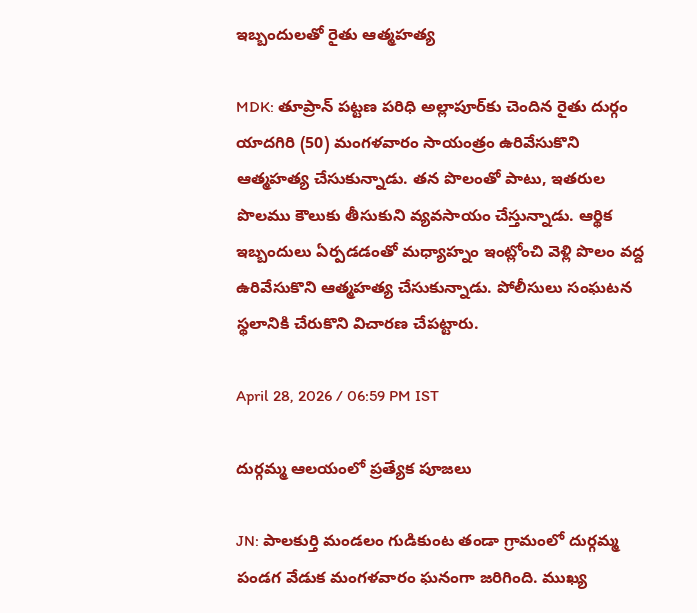ఇబ్బందులతో రైతు ఆత్మహత్య

MDK: తూప్రాన్ పట్టణ పరిధి అల్లాపూర్‌కు చెందిన రైతు దుర్గం యాదగిరి (50) మంగళవారం సాయంత్రం ఉరివేసుకొని ఆత్మహత్య చేసుకున్నాడు. తన పొలంతో పాటు, ఇతరుల పొలము కౌలుకు తీసుకుని వ్యవసాయం చేస్తున్నాడు. ఆర్థిక ఇబ్బందులు ఏర్పడడంతో మధ్యాహ్నం ఇంట్లోంచి వెళ్లి పొలం వద్ద ఉరివేసుకొని ఆత్మహత్య చేసుకున్నాడు. పోలీసులు సంఘటన స్థలానికి చేరుకొని విచారణ చేపట్టారు.

April 28, 2026 / 06:59 PM IST

దుర్గమ్మ ఆలయంలో ప్రత్యేక పూజలు

JN: పాలకుర్తి మండలం గుడికుంట తండా గ్రామంలో దుర్గమ్మ పండగ వేడుక మంగళవారం ఘనంగా జరిగింది. ముఖ్య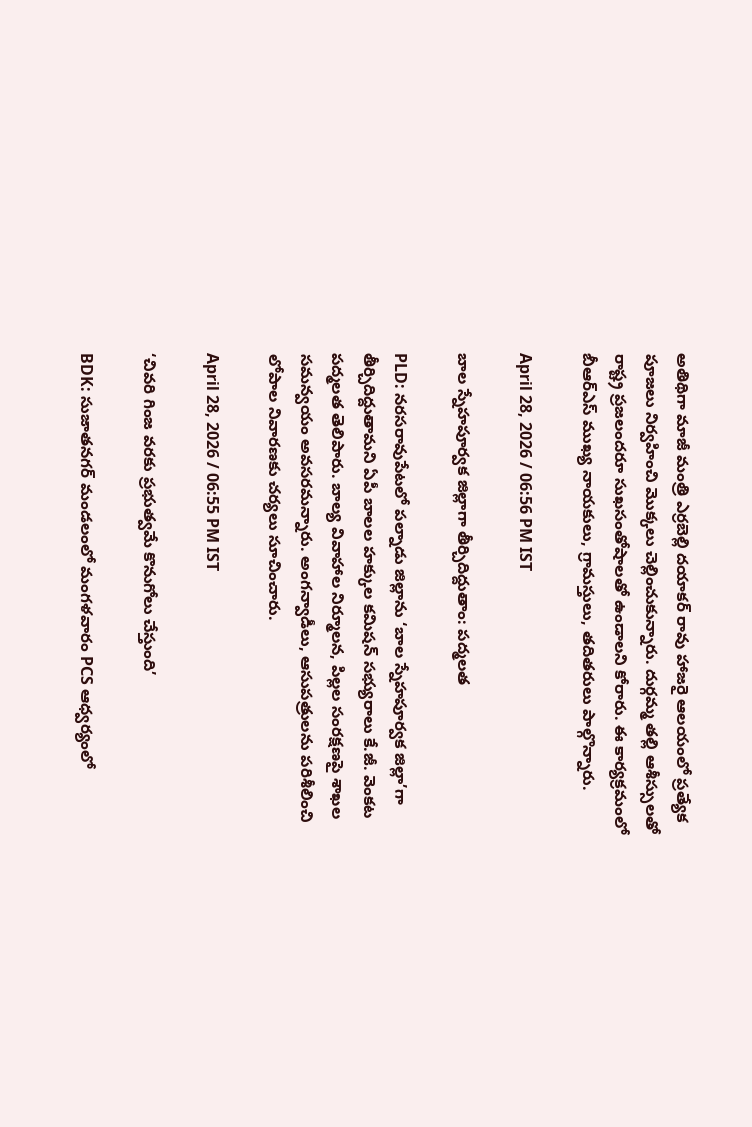అతిథిగా మాజీ మంత్రి ఎర్రబెల్లి దయాకర్ రావు హాజరై ఆలయంలో ప్రత్యేక పూజలు నిర్వహించి మొక్కలు చెల్లించుకున్నారు. దుర్గమ్మ తల్లి ఆశీస్సులతో రాష్ట్ర ప్రజలందరూ సుఖసంతోషాలతో ఉండాలని కోరారు. ఈ కార్యక్రమంలో బీఆర్ఎస్ ముఖ్య నాయకులు, గ్రామస్తులు, తదితరులు పాల్గొన్నారు.

April 28, 2026 / 06:56 PM IST

బాల స్నేహపూర్వక జిల్లాగా తీర్చిదిద్దుతాం: పద్మలత

PLD: నరసరావుపేటలో పల్నాడు జిల్లాను ‘బాల స్నేహపూర్వక జిల్లా’గా తీర్చిదిద్దుతామని ఏపీ బాలల హక్కుల కమిషన్ సభ్యురాలు కే.జీ. వెంకట పద్మలత తెలిపారు. బాల్య వివాహాల నిర్మూలన, పిల్లల సంరక్షణపై శాఖల సమన్వయం అవసరమన్నారు. అంగన్వాడీలు, ఆసుపత్రులను పరిశీలించి లోపాల నివారణకు చర్యలు సూచించారు.

April 28, 2026 / 06:55 PM IST

‘చివరి గింజ వరకు ప్రభుత్వమే కొనుగోలు చేస్తుంది’

BDK: సుజాతనగర్ మండలంలో మంగళవారం PCS ఆధ్వర్యంలో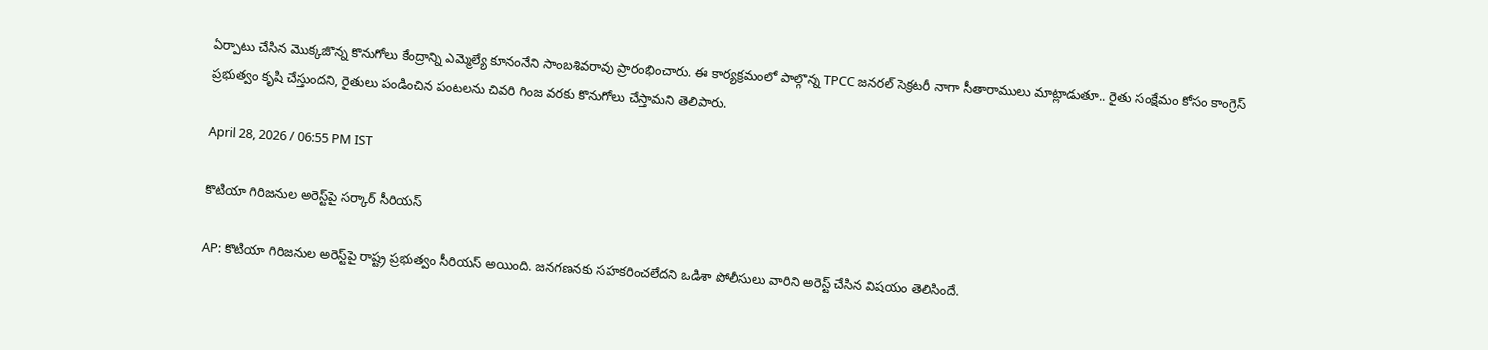ఏర్పాటు చేసిన మొక్కజొన్న కొనుగోలు కేంద్రాన్ని ఎమ్మెల్యే కూనంనేని సాంబశివరావు ప్రారంభించారు. ఈ కార్యక్రమంలో పాల్గొన్న TPCC జనరల్ సెక్రటరీ నాగా సీతారాములు మాట్లాడుతూ.. రైతు సంక్షేమం కోసం కాంగ్రెస్ ప్రభుత్వం కృషి చేస్తుందని, రైతులు పండించిన పంటలను చివరి గింజ వరకు కొనుగోలు చేస్తామని తెలిపారు.

April 28, 2026 / 06:55 PM IST

కొటియా గిరిజనుల అరెస్ట్‌పై సర్కార్ సీరియస్

AP: కొటియా గిరిజనుల అరెస్ట్‌పై రాష్ట్ర ప్రభుత్వం సీరియస్ అయింది. జనగణనకు సహకరించలేదని ఒడిశా పోలీసులు వారిని అరెస్ట్ చేసిన విషయం తెలిసిందే.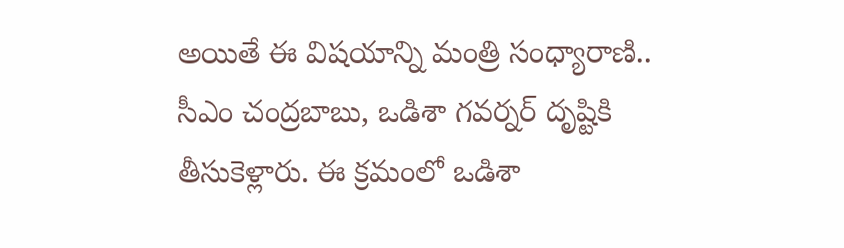అయితే ఈ విషయాన్ని మంత్రి సంధ్యారాణి.. సీఎం చంద్రబాబు, ఒడిశా గవర్నర్ దృష్టికి తీసుకెళ్లారు. ఈ క్రమంలో ఒడిశా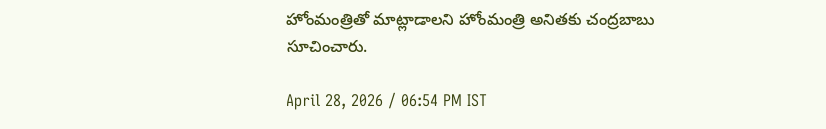హోంమంత్రితో మాట్లాడాలని హోంమంత్రి అనితకు చంద్రబాబు సూచించారు.

April 28, 2026 / 06:54 PM IST